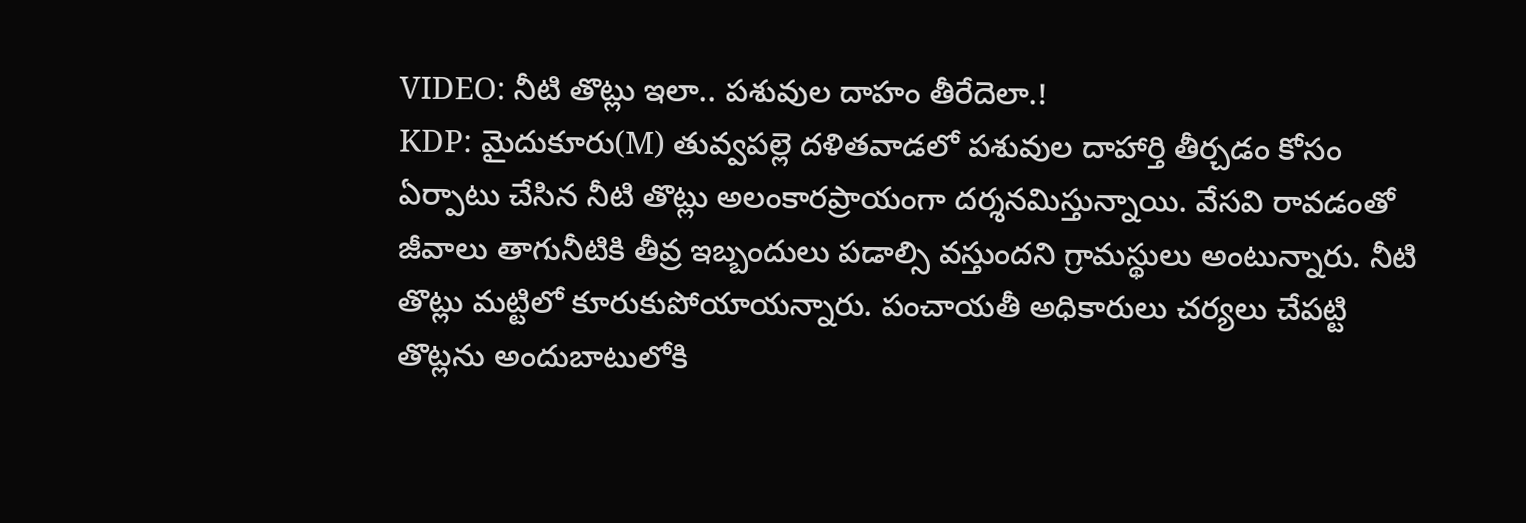VIDEO: నీటి తొట్లు ఇలా.. పశువుల దాహం తీరేదెలా.!
KDP: మైదుకూరు(M) తువ్వపల్లె దళితవాడలో పశువుల దాహార్తి తీర్చడం కోసం ఏర్పాటు చేసిన నీటి తొట్లు అలంకారప్రాయంగా దర్శనమిస్తున్నాయి. వేసవి రావడంతో జీవాలు తాగునీటికి తీవ్ర ఇబ్బందులు పడాల్సి వస్తుందని గ్రామస్థులు అంటున్నారు. నీటి తొట్లు మట్టిలో కూరుకుపోయాయన్నారు. పంచాయతీ అధికారులు చర్యలు చేపట్టి తొట్లను అందుబాటులోకి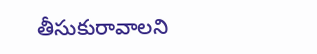తీసుకురావాలని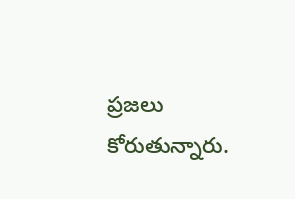ప్రజలు కోరుతున్నారు.